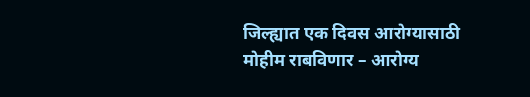जिल्ह्यात एक दिवस आरोग्यासाठी मोहीम राबविणार – आरोग्य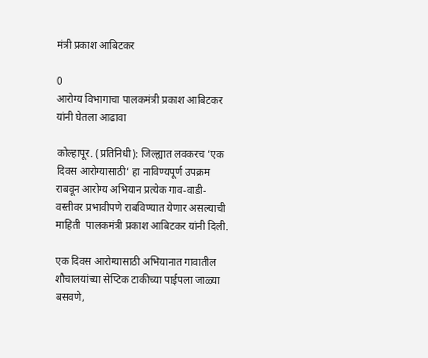मंत्री प्रकाश आबिटकर

0
आरोग्य विभागाचा पालकमंत्री प्रकाश आबिटकर यांनी घेतला आढावा

कोल्हापूर. (प्रतिनिधी): जिल्ह्यात लवकरच ’एक दिवस आरोग्यासाठी’ हा नाविण्यपूर्ण उपक्रम राबवून आरोग्य अभियान प्रत्येक गाव-वाडी-वस्तीवर प्रभावीपणे राबविण्यात येणार असल्याची माहिती  पालकमंत्री प्रकाश आबिटकर यांनी दिली.

एक दिवस आरोग्यासाठी अभियानात गावातील शौचालयांच्या सेप्टिक टाकीच्या पाईपला जाळ्या बसवणे,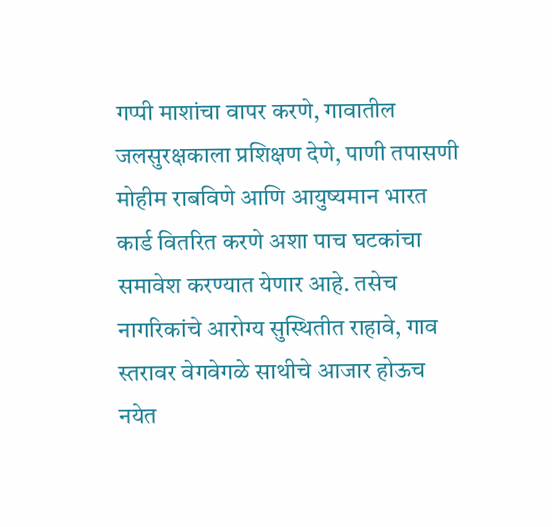गप्पी माशांचा वापर करणे, गावातील जलसुरक्षकाला प्रशिक्षण देणे, पाणी तपासणी मोहीम राबविणे आणि आयुष्यमान भारत कार्ड वितरित करणे अशा पाच घटकांचा समावेश करण्यात येणार आहे. तसेच नागरिकांचे आरोग्य सुस्थितीत राहावे, गाव स्तरावर वेगवेगळे साथीचे आजार होऊच नयेत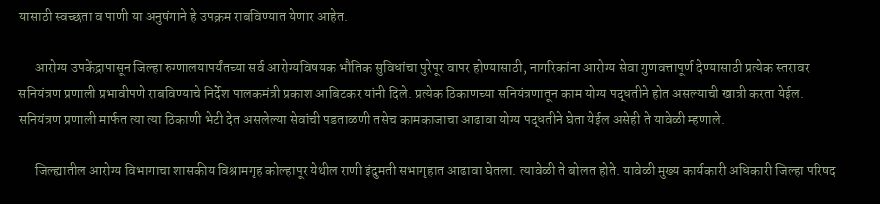यासाठी स्वच्छता व पाणी या अनुषंगाने हे उपक्रम राबविण्यात येणार आहेत.

      आरोग्य उपकेंद्रापासून जिल्हा रुग्णालयापर्यंतच्या सर्व आरोग्यविषयक भौतिक सुविधांचा पुरेपूर वापर होण्यासाठी, नागरिकांना आरोग्य सेवा गुणवत्तापूर्ण देण्यासाठी प्रत्येक स्तरावर सनियंत्रण प्रणाली प्रभावीपणे राबविण्याचे निर्देश पालकमंत्री प्रकाश आबिटकर यांनी दिले. प्रत्येक ठिकाणच्या सनियंत्रणातून काम योग्य पद्धतीने होत असल्याची खात्री करता येईल. सनियंत्रण प्रणाली मार्फत त्या त्या ठिकाणी भेटी देत असलेल्या सेवांची पडताळणी तसेच कामकाजाचा आढावा योग्य पद्धतीने घेता येईल असेही ते यावेळी म्हणाले.

      जिल्ह्यातील आरोग्य विभागाचा शासकीय विश्रामगृह कोल्हापूर येथील राणी इंदुमती सभागृहात आढावा घेतला. त्यावेळी ते बोलत होते. यावेळी मुख्य कार्यकारी अधिकारी जिल्हा परिषद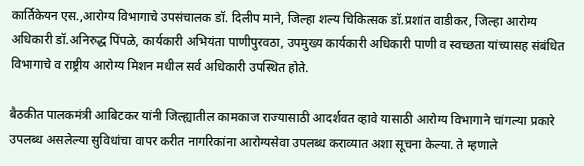कार्तिकेयन एस.,आरोग्य विभागाचे उपसंचालक डॉ. दिलीप माने, जिल्हा शल्य चिकित्सक डॉ.प्रशांत वाडीकर, जिल्हा आरोग्य अधिकारी डॉ.अनिरुद्ध पिंपळे, कार्यकारी अभियंता पाणीपुरवठा, उपमुख्य कार्यकारी अधिकारी पाणी व स्वच्छता यांच्यासह संबंधित विभागाचे व राष्ट्रीय आरोग्य मिशन मधील सर्व अधिकारी उपस्थित होते.

बैठकीत पालकमंत्री आबिटकर यांनी जिल्ह्यातील कामकाज राज्यासाठी आदर्शवत व्हावे यासाठी आरोग्य विभागाने चांगल्या प्रकारे उपलब्ध असलेल्या सुविधांचा वापर करीत नागरिकांना आरोग्यसेवा उपलब्ध कराव्यात अशा सूचना केल्या. ते म्हणाले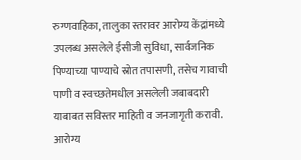रुग्णवाहिका, तालुका स्तरावर आरोग्य केंद्रांमध्ये उपलब्ध असलेले ईसीजी सुविधा, सार्वजनिक पिण्याच्या पाण्याचे स्रोत तपासणी, तसेच गावाची पाणी व स्वच्छतेमधील असलेली जबाबदारी याबाबत सविस्तर माहिती व जनजागृती करावी. आरोग्य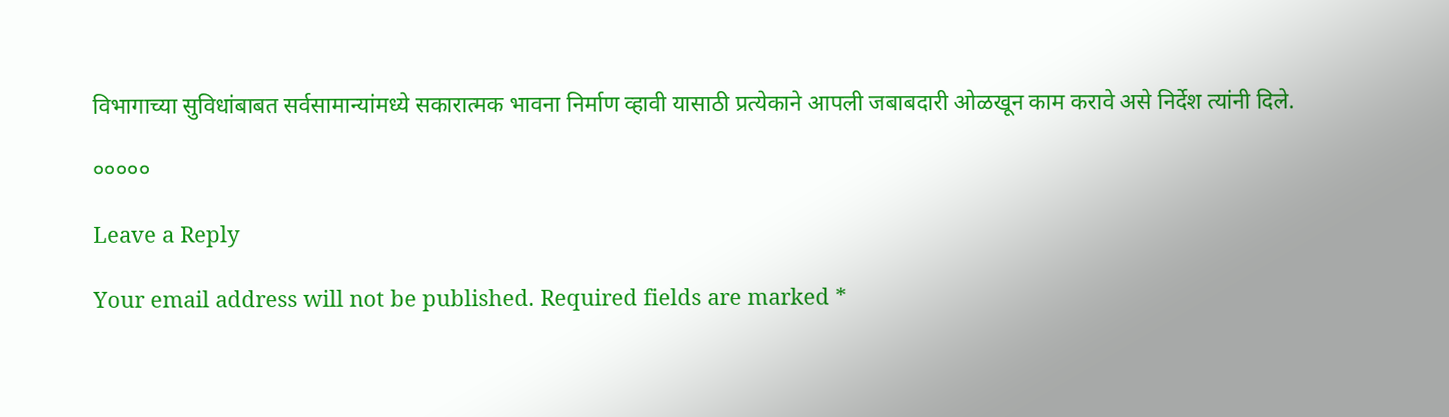विभागाच्या सुविधांबाबत सर्वसामान्यांमध्ये सकारात्मक भावना निर्माण व्हावी यासाठी प्रत्येकाने आपली जबाबदारी ओळखून काम करावे असे निर्देश त्यांनी दिले.

०००००

Leave a Reply

Your email address will not be published. Required fields are marked *